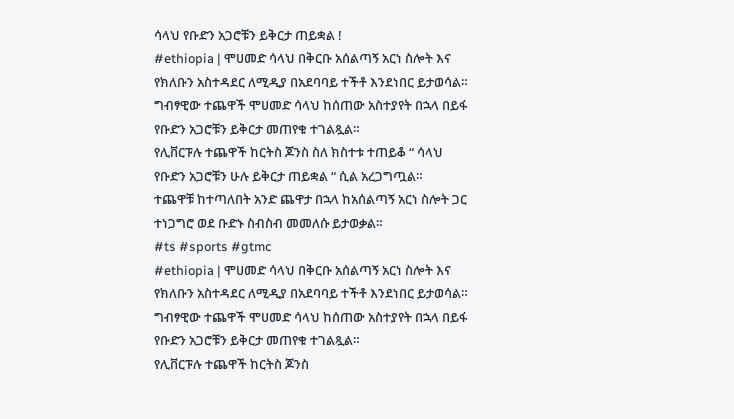ሳላህ የቡድን አጋሮቹን ይቅርታ ጠይቋል !
#ethiopia | ሞሀመድ ሳላህ በቅርቡ አሰልጣኝ አርነ ስሎት እና የክለቡን አስተዳደር ለሚዲያ በአደባባይ ተችቶ እንደነበር ይታወሳል።
ግብፃዊው ተጨዋች ሞሀመድ ሳላህ ከሰጠው አስተያየት በኋላ በይፋ የቡድን አጋሮቹን ይቅርታ መጠየቁ ተገልጿል።
የሊቨርፑሉ ተጨዋች ከርትስ ጆንስ ስለ ክስተቱ ተጠይቆ “ ሳላህ የቡድን አጋሮቹን ሁሉ ይቅርታ ጠይቋል “ ሲል አረጋግጧል።
ተጨዋቹ ከተጣለበት አንድ ጨዋታ በኋላ ከአሰልጣኝ አርነ ስሎት ጋር ተነጋግሮ ወደ ቡድኑ ስብስብ መመለሱ ይታወቃል።
#ts #sports #gtmc
#ethiopia | ሞሀመድ ሳላህ በቅርቡ አሰልጣኝ አርነ ስሎት እና የክለቡን አስተዳደር ለሚዲያ በአደባባይ ተችቶ እንደነበር ይታወሳል።
ግብፃዊው ተጨዋች ሞሀመድ ሳላህ ከሰጠው አስተያየት በኋላ በይፋ የቡድን አጋሮቹን ይቅርታ መጠየቁ ተገልጿል።
የሊቨርፑሉ ተጨዋች ከርትስ ጆንስ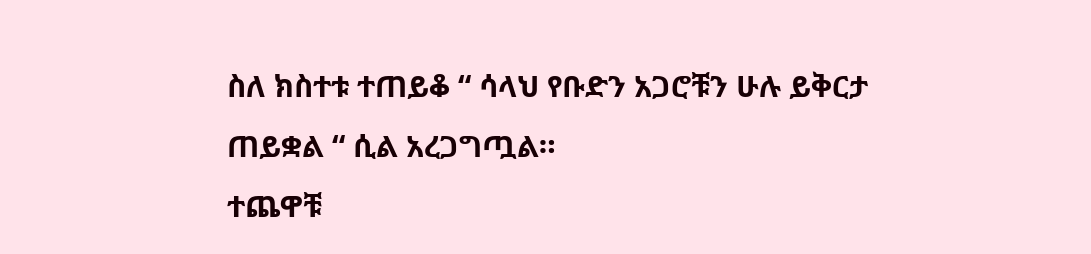ስለ ክስተቱ ተጠይቆ “ ሳላህ የቡድን አጋሮቹን ሁሉ ይቅርታ ጠይቋል “ ሲል አረጋግጧል።
ተጨዋቹ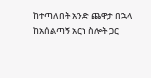ከተጣለበት አንድ ጨዋታ በኋላ ከአሰልጣኝ አርነ ስሎት ጋር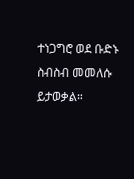ተነጋግሮ ወደ ቡድኑ ስብስብ መመለሱ ይታወቃል።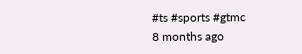#ts #sports #gtmc
8 months ago